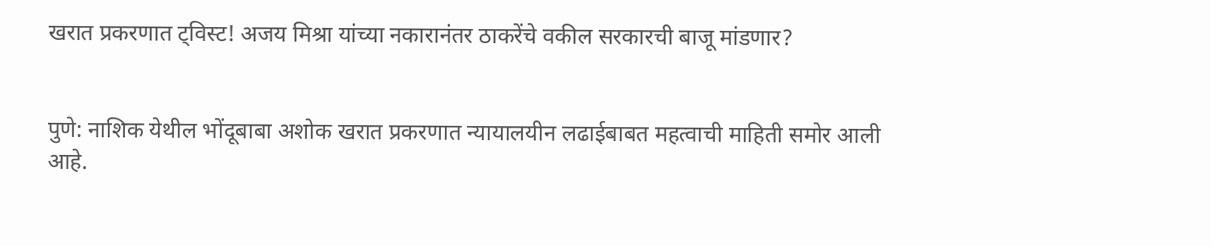खरात प्रकरणात ट्विस्ट! अजय मिश्रा यांच्या नकारानंतर ठाकरेंचे वकील सरकारची बाजू मांडणार?


पुणे: नाशिक येथील भोंदूबाबा अशोक खरात प्रकरणात न्यायालयीन लढाईबाबत महत्वाची माहिती समोर आली आहे.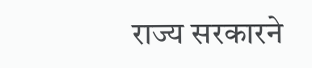राज्य सरकारने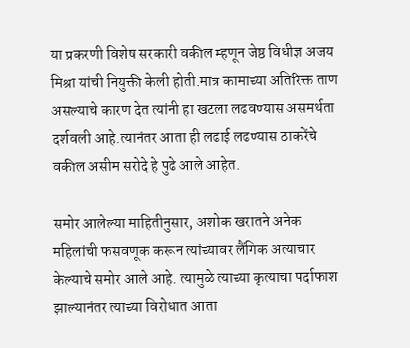या प्रकरणी विशेष सरकारी वकील म्हणून जेष्ठ विधीज्ञ अजय मिश्रा यांची नियुक्ती केली होती.मात्र कामाच्या अतिरिक्त ताण असल्याचे कारण देत त्यांनी हा खटला लढवण्यास असमर्थता दर्शवली आहे.त्यानंतर आता ही लढाई लढण्यास ठाकरेंचे वकील असीम सरोदे हे पुढे आले आहेत.

समोर आलेल्या माहितीनुसार, अशोक खरातने अनेक महिलांची फसवणूक करून त्यांच्यावर लैंगिक अत्याचार केल्याचे समोर आले आहे. त्यामुळे त्याच्या कृत्याचा पर्दाफाश झाल्यानंतर त्याच्या विरोधात आता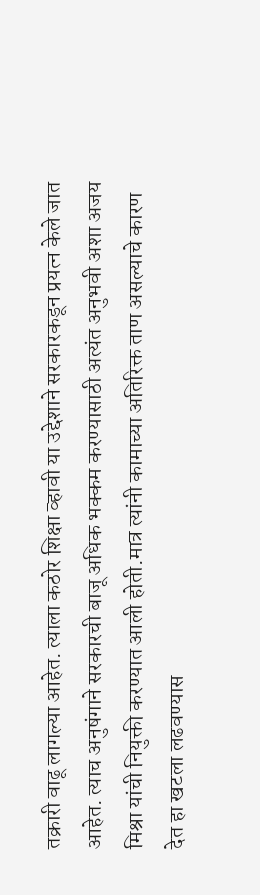तक्रारी वाढू लागल्या आहेत. त्याला कठोर शिक्षा व्हावी या उद्देशाने सरकारकडून प्रयत्न केले जात आहेत. त्याच अनुषंगाने सरकारची बाजू अधिक भक्कम करण्यासाठी अत्यंत अनुभवी अशा अजय मिश्रा यांची नियुक्ती करण्यात आली होती.मात्र त्यांनी कामाच्या अतिरिक्त ताण असल्याचे कारण देत हा खटला लढवण्यास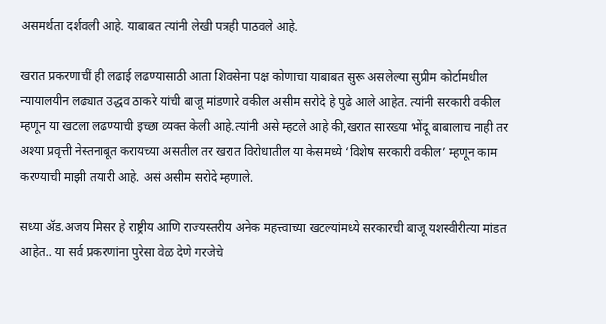असमर्थता दर्शवली आहे. याबाबत त्यांनी लेखी पत्रही पाठवले आहे.

खरात प्रकरणाचीं ही लढाई लढण्यासाठी आता शिवसेना पक्ष कोणाचा याबाबत सुरू असलेल्या सुप्रीम कोर्टामधील न्यायालयीन लढ्यात उद्धव ठाकरे यांची बाजू मांडणारे वकील असीम सरोदे हे पुढे आले आहेत. त्यांनी सरकारी वकील म्हणून या खटला लढण्याची इच्छा व्यक्त केली आहे.त्यांनी असे म्हटले आहे की,खरात सारख्या भोंदू बाबालाच नाही तर अश्या प्रवृत्ती नेस्तनाबूत करायच्या असतील तर खरात विरोधातील या केसमध्ये ‘विशेष सरकारी वकील’ म्हणून काम करण्याची माझी तयारी आहे. असं असीम सरोदे म्हणाले.

सध्या ॲड.अजय मिसर हे राष्ट्रीय आणि राज्यस्तरीय अनेक महत्त्वाच्या खटल्यांमध्ये सरकारची बाजू यशस्वीरीत्या मांडत आहेत.. या सर्व प्रकरणांना पुरेसा वेळ देणे गरजेचे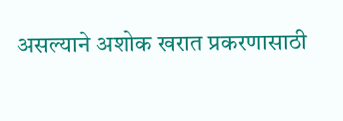असल्याने अशोक खरात प्रकरणासाठी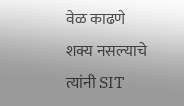वेळ काढणे शक्य नसल्याचे त्यांनी SIT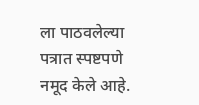ला पाठवलेल्या पत्रात स्पष्टपणे नमूद केले आहे.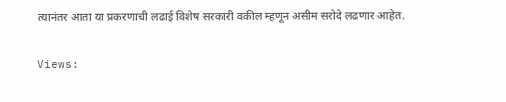त्यानंतर आता या प्रकरणाची लढाई विशेष सरकारी वकील म्हणून असीम सरोदे लढणार आहेत.

Views: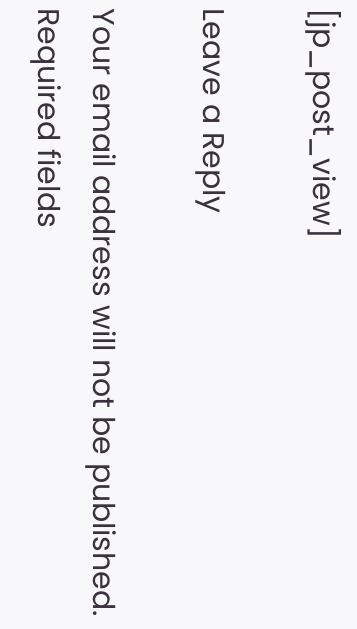[jp_post_view]

Leave a Reply

Your email address will not be published. Required fields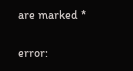are marked *

error: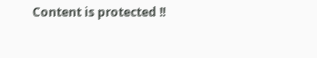Content is protected !!